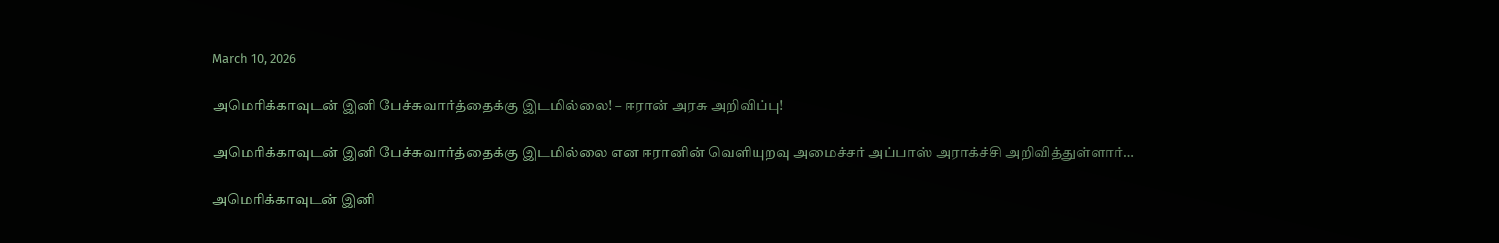March 10, 2026

அமெரிக்காவுடன் இனி பேச்சுவார்த்தைக்கு இடமில்லை! – ஈரான் அரசு அறிவிப்பு!

அமெரிக்காவுடன் இனி பேச்சுவார்த்தைக்கு இடமில்லை என ஈரானின் வெளியுறவு அமைச்சர் அப்பாஸ் அராக்ச்சி அறிவித்துள்ளார்…

அமெரிக்காவுடன் இனி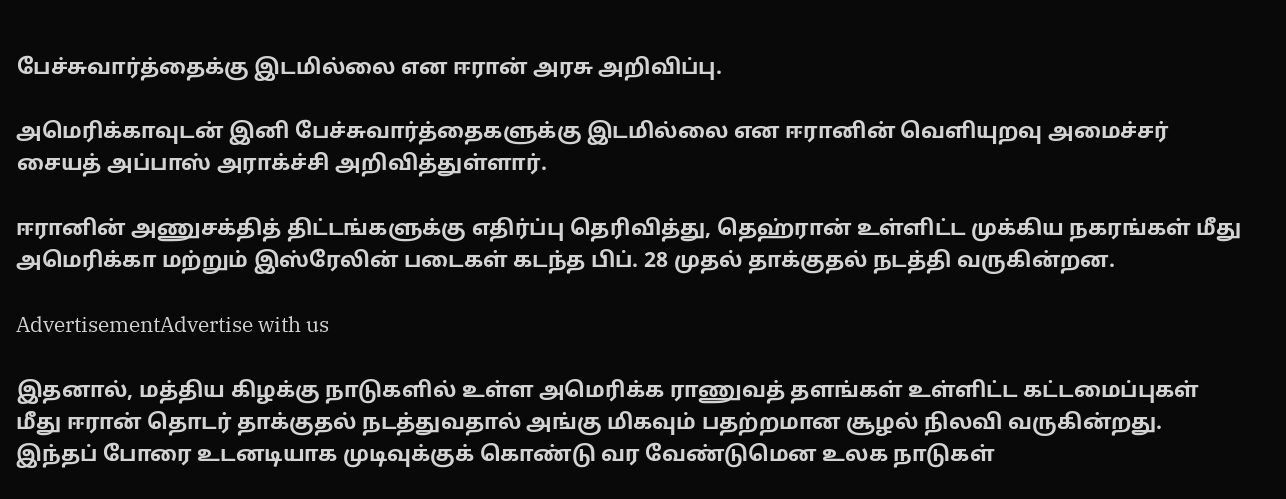பேச்சுவார்த்தைக்கு இடமில்லை என ஈரான் அரசு அறிவிப்பு.

அமெரிக்காவுடன் இனி பேச்சுவார்த்தைகளுக்கு இடமில்லை என ஈரானின் வெளியுறவு அமைச்சர் சையத் அப்பாஸ் அராக்ச்சி அறிவித்துள்ளார்.

ஈரானின் அணுசக்தித் திட்டங்களுக்கு எதிர்ப்பு தெரிவித்து, தெஹ்ரான் உள்ளிட்ட முக்கிய நகரங்கள் மீது அமெரிக்கா மற்றும் இஸ்ரேலின் படைகள் கடந்த பிப். 28 முதல் தாக்குதல் நடத்தி வருகின்றன.

AdvertisementAdvertise with us

இதனால், மத்திய கிழக்கு நாடுகளில் உள்ள அமெரிக்க ராணுவத் தளங்கள் உள்ளிட்ட கட்டமைப்புகள் மீது ஈரான் தொடர் தாக்குதல் நடத்துவதால் அங்கு மிகவும் பதற்றமான சூழல் நிலவி வருகின்றது. இந்தப் போரை உடனடியாக முடிவுக்குக் கொண்டு வர வேண்டுமென உலக நாடுகள்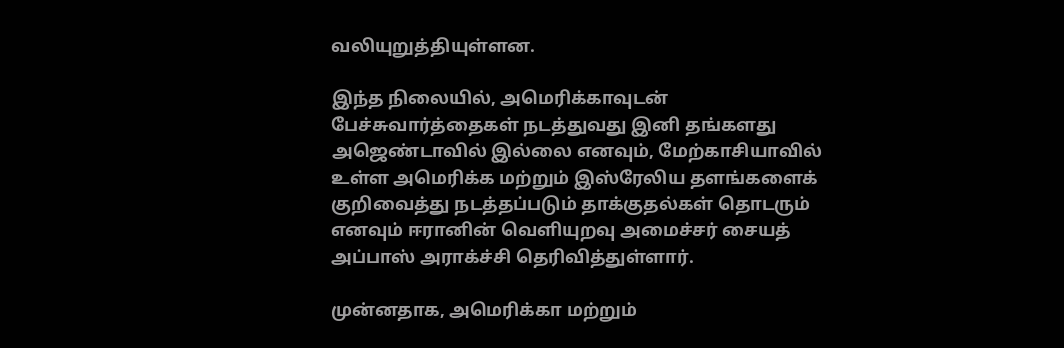வலியுறுத்தியுள்ளன.

இந்த நிலையில், அமெரிக்காவுடன் பேச்சுவார்த்தைகள் நடத்துவது இனி தங்களது அஜெண்டாவில் இல்லை எனவும், மேற்காசியாவில் உள்ள அமெரிக்க மற்றும் இஸ்ரேலிய தளங்களைக் குறிவைத்து நடத்தப்படும் தாக்குதல்கள் தொடரும் எனவும் ஈரானின் வெளியுறவு அமைச்சர் சையத் அப்பாஸ் அராக்ச்சி தெரிவித்துள்ளார்.

முன்னதாக, அமெரிக்கா மற்றும்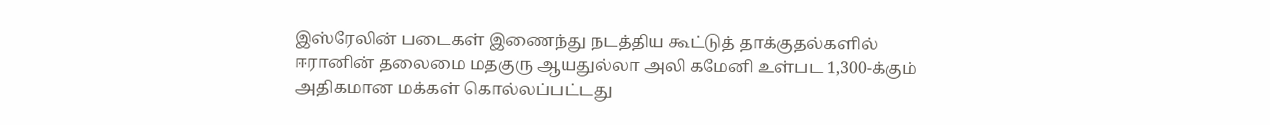இஸ்ரேலின் படைகள் இணைந்து நடத்திய கூட்டுத் தாக்குதல்களில் ஈரானின் தலைமை மதகுரு ஆயதுல்லா அலி கமேனி உள்பட 1,300-க்கும் அதிகமான மக்கள் கொல்லப்பட்டது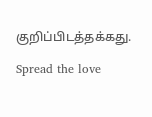குறிப்பிடத்தக்கது.

Spread the love